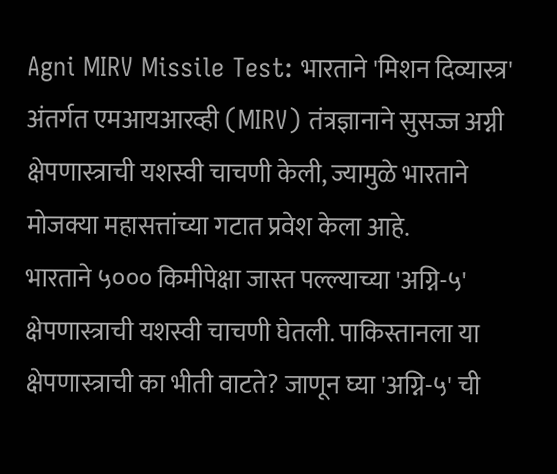Agni MIRV Missile Test: भारताने 'मिशन दिव्यास्त्र' अंतर्गत एमआयआरव्ही (MIRV) तंत्रज्ञानाने सुसज्ज अग्नी क्षेपणास्त्राची यशस्वी चाचणी केली, ज्यामुळे भारताने मोजक्या महासत्तांच्या गटात प्रवेश केला आहे.
भारताने ५००० किमीपेक्षा जास्त पल्ल्याच्या 'अग्नि-५' क्षेपणास्त्राची यशस्वी चाचणी घेतली. पाकिस्तानला या क्षेपणास्त्राची का भीती वाटते? जाणून घ्या 'अग्नि-५' ची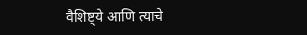वैशिष्ट्ये आणि त्याचे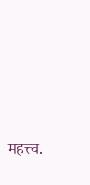महत्त्व.